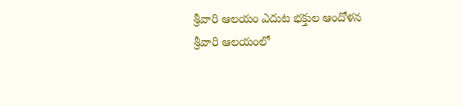శ్రీవారి ఆలయం ఎదుట భక్తుల ఆందోళన
శ్రీవారి ఆలయంలో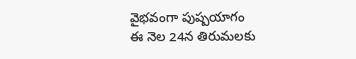వైభవంగా పుష్పయాగం
ఈ నెల 24న తిరుమలకు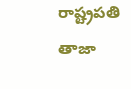రాష్ట్రపతి
తాజా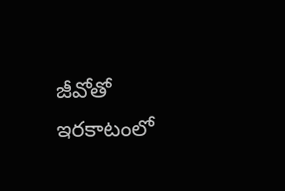జీవోతో ఇరకాటంలో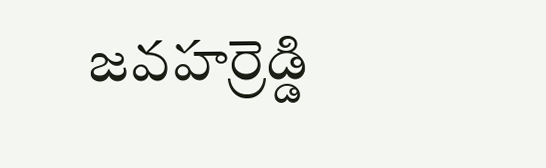జవహర్రెడ్డి